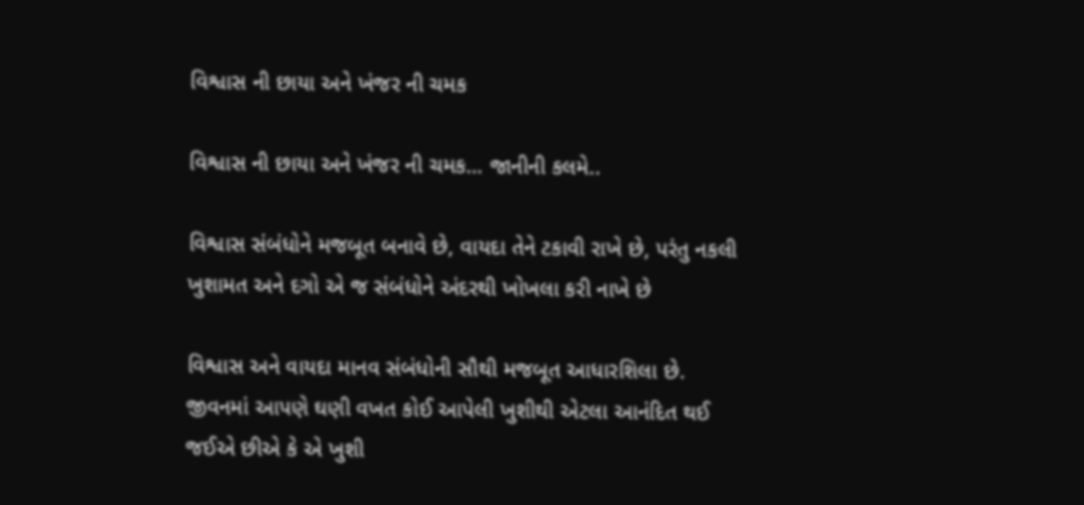વિશ્વાસ ની છાયા અને ખંજર ની ચમક

વિશ્વાસ ની છાયા અને ખંજર ની ચમક… જાનીની કલમે..

વિશ્વાસ સંબંધોને મજબૂત બનાવે છે, વાયદા તેને ટકાવી રાખે છે, પરંતુ નકલી ખુશામત અને દગો એ જ સંબંધોને અંદરથી ખોખલા કરી નાખે છે

વિશ્વાસ અને વાયદા માનવ સંબંધોની સૌથી મજબૂત આધારશિલા છે. જીવનમાં આપણે ઘણી વખત કોઈ આપેલી ખુશીથી એટલા આનંદિત થઈ જઈએ છીએ કે એ ખુશી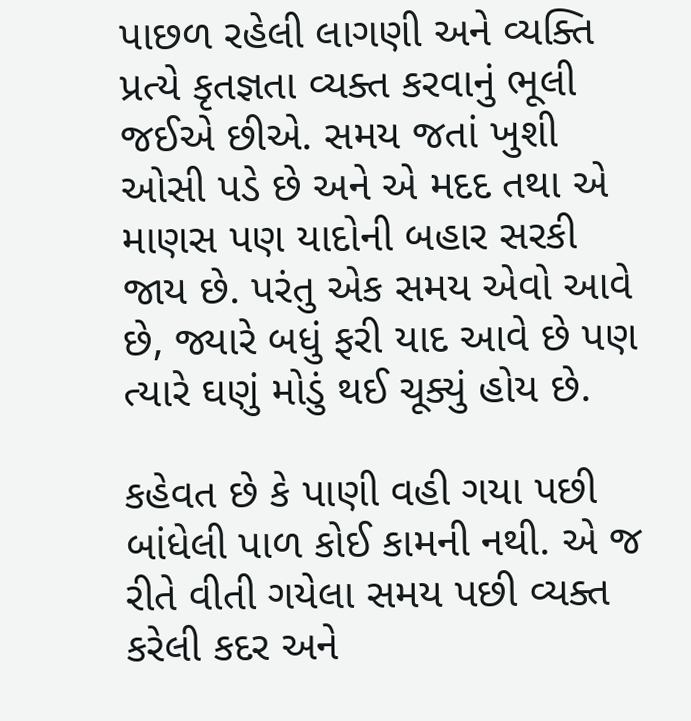પાછળ રહેલી લાગણી અને વ્યક્તિ પ્રત્યે કૃતજ્ઞતા વ્યક્ત કરવાનું ભૂલી જઈએ છીએ. સમય જતાં ખુશી ઓસી પડે છે અને એ મદદ તથા એ માણસ પણ યાદોની બહાર સરકી જાય છે. પરંતુ એક સમય એવો આવે છે, જ્યારે બધું ફરી યાદ આવે છે પણ ત્યારે ઘણું મોડું થઈ ચૂક્યું હોય છે.

કહેવત છે કે પાણી વહી ગયા પછી બાંધેલી પાળ કોઈ કામની નથી. એ જ રીતે વીતી ગયેલા સમય પછી વ્યક્ત કરેલી કદર અને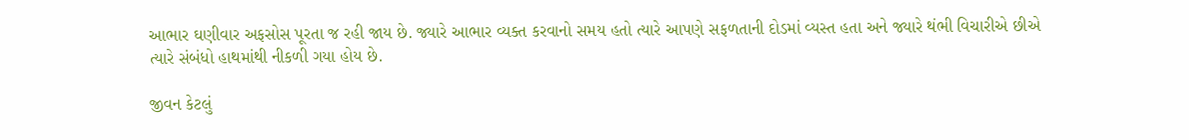આભાર ઘણીવાર અફસોસ પૂરતા જ રહી જાય છે. જ્યારે આભાર વ્યક્ત કરવાનો સમય હતો ત્યારે આપણે સફળતાની દોડમાં વ્યસ્ત હતા અને જ્યારે થંભી વિચારીએ છીએ ત્યારે સંબંધો હાથમાંથી નીકળી ગયા હોય છે.

જીવન કેટલું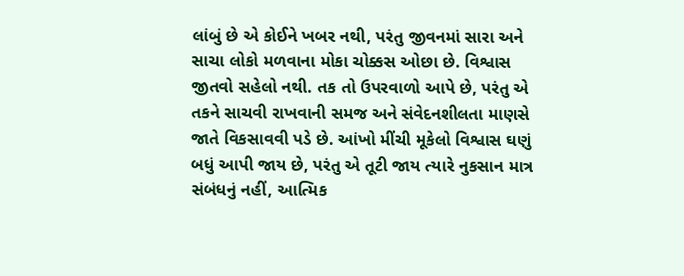લાંબું છે એ કોઈને ખબર નથી, પરંતુ જીવનમાં સારા અને સાચા લોકો મળવાના મોકા ચોક્કસ ઓછા છે. વિશ્વાસ જીતવો સહેલો નથી. તક તો ઉપરવાળો આપે છે, પરંતુ એ તકને સાચવી રાખવાની સમજ અને સંવેદનશીલતા માણસે જાતે વિકસાવવી પડે છે. આંખો મીંચી મૂકેલો વિશ્વાસ ઘણું બધું આપી જાય છે, પરંતુ એ તૂટી જાય ત્યારે નુકસાન માત્ર સંબંધનું નહીં, આત્મિક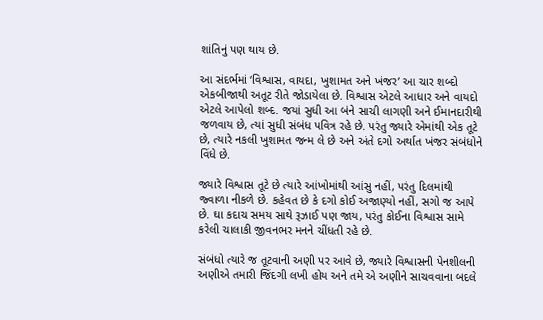શાંતિનું પણ થાય છે.

આ સંદર્ભમાં ‘વિશ્વાસ, વાયદા, ખુશામત અને ખંજર’ આ ચાર શબ્દો એકબીજાથી અતૂટ રીતે જોડાયેલા છે. વિશ્વાસ એટલે આધાર અને વાયદો એટલે આપેલો શબ્દ. જયાં સુધી આ બંને સાચી લાગણી અને ઈમાનદારીથી જળવાય છે, ત્યાં સુધી સંબંધ પવિત્ર રહે છે. પરંતુ જ્યારે એમાંથી એક તૂટે છે, ત્યારે નકલી ખુશામત જન્મ લે છે અને અંતે દગો અર્થાત ખંજર સંબંધોને વિંધે છે.

જ્યારે વિશ્વાસ તૂટે છે ત્યારે આંખોમાંથી આંસુ નહીં, પરંતુ દિલમાંથી જ્વાળા નીકળે છે. કહેવત છે કે દગો કોઈ અજાણ્યો નહીં, સગો જ આપે છે. ઘા કદાચ સમય સાથે રૂઝાઈ પણ જાય, પરંતુ કોઈના વિશ્વાસ સામે કરેલી ચાલાકી જીવનભર મનને ચીંધતી રહે છે.

સંબંધો ત્યારે જ તૂટવાની અણી પર આવે છે, જ્યારે વિશ્વાસની પેનશીલની અણીએ તમારી જિંદગી લખી હોય અને તમે એ અણીને સાચવવાના બદલે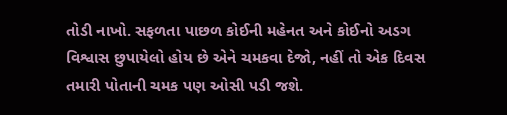તોડી નાખો. સફળતા પાછળ કોઈની મહેનત અને કોઈનો અડગ વિશ્વાસ છુપાયેલો હોય છે એને ચમકવા દેજો, નહીં તો એક દિવસ તમારી પોતાની ચમક પણ ઓસી પડી જશે.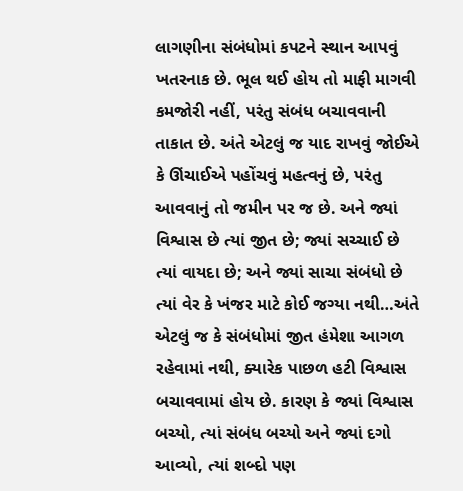લાગણીના સંબંધોમાં કપટને સ્થાન આપવું ખતરનાક છે. ભૂલ થઈ હોય તો માફી માગવી કમજોરી નહીં, પરંતુ સંબંધ બચાવવાની તાકાત છે. અંતે એટલું જ યાદ રાખવું જોઈએ કે ઊંચાઈએ પહોંચવું મહત્વનું છે, પરંતુ આવવાનું તો જમીન પર જ છે. અને જ્યાં વિશ્વાસ છે ત્યાં જીત છે; જ્યાં સચ્ચાઈ છે ત્યાં વાયદા છે; અને જ્યાં સાચા સંબંધો છે ત્યાં વેર કે ખંજર માટે કોઈ જગ્યા નથી…અંતે એટલું જ કે સંબંધોમાં જીત હંમેશા આગળ રહેવામાં નથી, ક્યારેક પાછળ હટી વિશ્વાસ બચાવવામાં હોય છે. કારણ કે જ્યાં વિશ્વાસ બચ્યો, ત્યાં સંબંધ બચ્યો અને જ્યાં દગો આવ્યો, ત્યાં શબ્દો પણ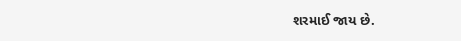શરમાઈ જાય છે.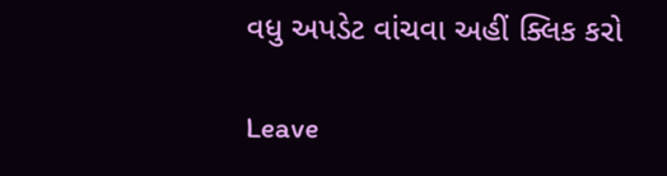વધુ અપડેટ વાંચવા અહીં ક્લિક કરો

Leave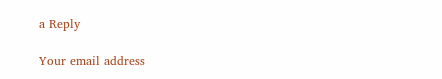a Reply

Your email address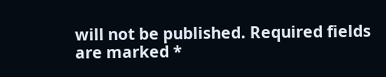will not be published. Required fields are marked *